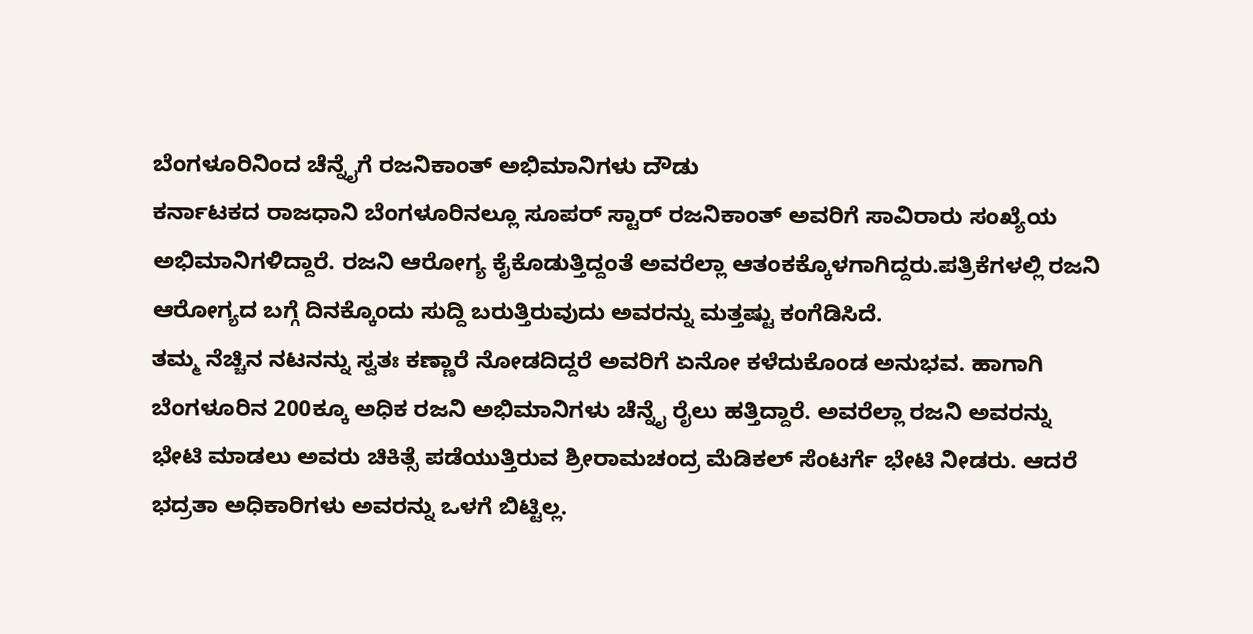ಬೆಂಗಳೂರಿನಿಂದ ಚೆನ್ನೈಗೆ ರಜನಿಕಾಂತ್ ಅಭಿಮಾನಿಗಳು ದೌಡು
ಕರ್ನಾಟಕದ ರಾಜಧಾನಿ ಬೆಂಗಳೂರಿನಲ್ಲೂ ಸೂಪರ್ ಸ್ಟಾರ್ ರಜನಿಕಾಂತ್ ಅವರಿಗೆ ಸಾವಿರಾರು ಸಂಖ್ಯೆಯ ಅಭಿಮಾನಿಗಳಿದ್ದಾರೆ. ರಜನಿ ಆರೋಗ್ಯ ಕೈಕೊಡುತ್ತಿದ್ದಂತೆ ಅವರೆಲ್ಲಾ ಆತಂಕಕ್ಕೊಳಗಾಗಿದ್ದರು.ಪತ್ರಿಕೆಗಳಲ್ಲಿ ರಜನಿ ಆರೋಗ್ಯದ ಬಗ್ಗೆ ದಿನಕ್ಕೊಂದು ಸುದ್ದಿ ಬರುತ್ತಿರುವುದು ಅವರನ್ನು ಮತ್ತಷ್ಟು ಕಂಗೆಡಿಸಿದೆ.
ತಮ್ಮ ನೆಚ್ಚಿನ ನಟನನ್ನು ಸ್ವತಃ ಕಣ್ಣಾರೆ ನೋಡದಿದ್ದರೆ ಅವರಿಗೆ ಏನೋ ಕಳೆದುಕೊಂಡ ಅನುಭವ. ಹಾಗಾಗಿ ಬೆಂಗಳೂರಿನ 200ಕ್ಕೂ ಅಧಿಕ ರಜನಿ ಅಭಿಮಾನಿಗಳು ಚೆನ್ನೈ ರೈಲು ಹತ್ತಿದ್ದಾರೆ. ಅವರೆಲ್ಲಾ ರಜನಿ ಅವರನ್ನು ಭೇಟಿ ಮಾಡಲು ಅವರು ಚಿಕಿತ್ಸೆ ಪಡೆಯುತ್ತಿರುವ ಶ್ರೀರಾಮಚಂದ್ರ ಮೆಡಿಕಲ್ ಸೆಂಟರ್ಗೆ ಭೇಟಿ ನೀಡರು. ಆದರೆ ಭದ್ರತಾ ಅಧಿಕಾರಿಗಳು ಅವರನ್ನು ಒಳಗೆ ಬಿಟ್ಟಿಲ್ಲ.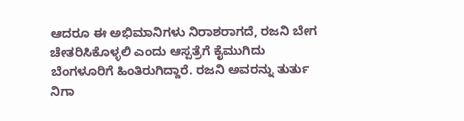ಆದರೂ ಈ ಅಭಿಮಾನಿಗಳು ನಿರಾಶರಾಗದೆ, ರಜನಿ ಬೇಗ ಚೇತರಿಸಿಕೊಳ್ಳಲಿ ಎಂದು ಆಸ್ಪತ್ರೆಗೆ ಕೈಮುಗಿದು ಬೆಂಗಳೂರಿಗೆ ಹಿಂತಿರುಗಿದ್ದಾರೆ. ರಜನಿ ಅವರನ್ನು ತುರ್ತು ನಿಗಾ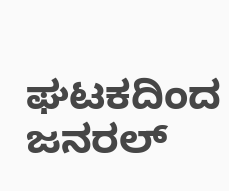ಘಟಕದಿಂದ ಜನರಲ್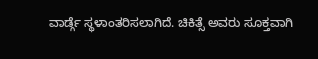ವಾರ್ಡ್ಗೆ ಸ್ಥಳಾಂತರಿಸಲಾಗಿದೆ. ಚಿಕಿತ್ಸೆ ಅವರು ಸೂಕ್ತವಾಗಿ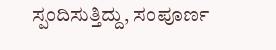ಸ್ಪಂದಿಸುತ್ತಿದ್ದು, ಸಂಪೂರ್ಣ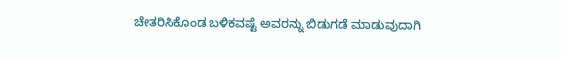ಚೇತರಿಸಿಕೊಂಡ ಬಳಿಕವಷ್ಟೆ ಅವರನ್ನು ಬಿಡುಗಡೆ ಮಾಡುವುದಾಗಿ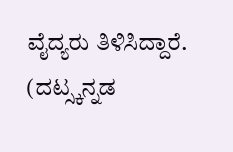ವೈದ್ಯರು ತಿಳಿಸಿದ್ದಾರೆ. (ದಟ್ಸ್ಕನ್ನಡ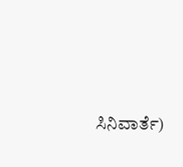ಸಿನಿವಾರ್ತೆ)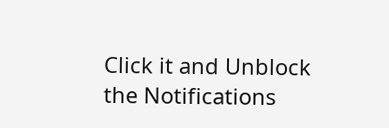Click it and Unblock the Notifications